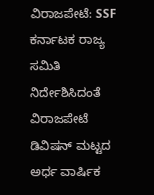ವಿರಾಜಪೇಟೆ: SSF ಕರ್ನಾಟಕ ರಾಜ್ಯ ಸಮಿತಿ ನಿರ್ದೇಶಿಸಿದಂತೆ ವಿರಾಜಪೇಟೆ ಡಿವಿಷನ್ ಮಟ್ಟದ ಅರ್ಧ ವಾರ್ಷಿಕ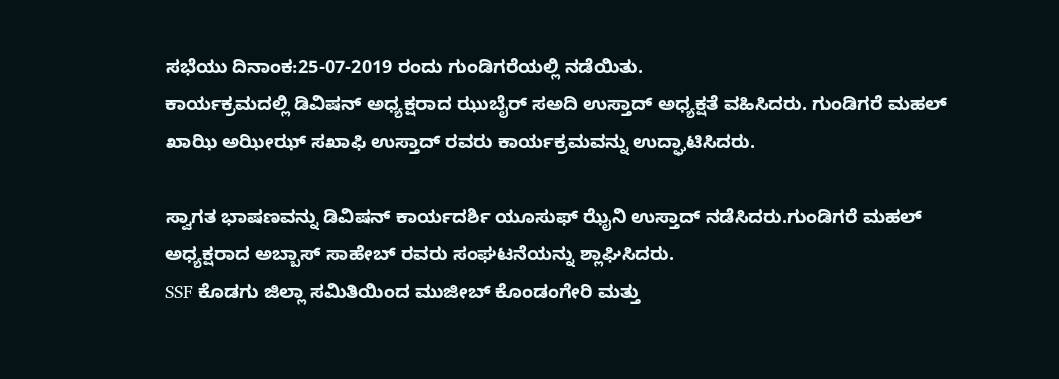ಸಭೆಯು ದಿನಾಂಕ:25-07-2019 ರಂದು ಗುಂಡಿಗರೆಯಲ್ಲಿ ನಡೆಯಿತು.
ಕಾರ್ಯಕ್ರಮದಲ್ಲಿ ಡಿವಿಷನ್ ಅಧ್ಯಕ್ಷರಾದ ಝುಬೈರ್ ಸಅದಿ ಉಸ್ತಾದ್ ಅಧ್ಯಕ್ಷತೆ ವಹಿಸಿದರು. ಗುಂಡಿಗರೆ ಮಹಲ್ ಖಾಝಿ ಅಝೀಝ್ ಸಖಾಫಿ ಉಸ್ತಾದ್ ರವರು ಕಾರ್ಯಕ್ರಮವನ್ನು ಉದ್ಘಾಟಿಸಿದರು.

ಸ್ವಾಗತ ಭಾಷಣವನ್ನು ಡಿವಿಷನ್ ಕಾರ್ಯದರ್ಶಿ ಯೂಸುಫ್ ಝೈನಿ ಉಸ್ತಾದ್ ನಡೆಸಿದರು.ಗುಂಡಿಗರೆ ಮಹಲ್ ಅಧ್ಯಕ್ಷರಾದ ಅಬ್ಬಾಸ್ ಸಾಹೇಬ್ ರವರು ಸಂಘಟನೆಯನ್ನು ಶ್ಲಾಘಿಸಿದರು.
SSF ಕೊಡಗು ಜಿಲ್ಲಾ ಸಮಿತಿಯಿಂದ ಮುಜೀಬ್ ಕೊಂಡಂಗೇರಿ ಮತ್ತು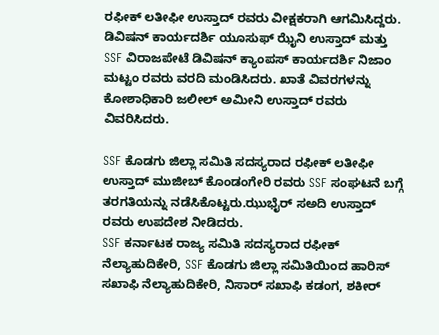ರಫೀಕ್ ಲತೀಫೀ ಉಸ್ತಾದ್ ರವರು ವೀಕ್ಷಕರಾಗಿ ಆಗಮಿಸಿದ್ದರು.
ಡಿವಿಷನ್ ಕಾರ್ಯದರ್ಶಿ ಯೂಸುಫ್ ಝೈನಿ ಉಸ್ತಾದ್ ಮತ್ತು SSF ವಿರಾಜಪೇಟೆ ಡಿವಿಷನ್ ಕ್ಯಾಂಪಸ್ ಕಾರ್ಯದರ್ಶಿ ನಿಜಾಂ ಮಟ್ಟಂ ರವರು ವರದಿ ಮಂಡಿಸಿದರು. ಖಾತೆ ವಿವರಗಳನ್ನು ಕೋಶಾಧಿಕಾರಿ ಜಲೀಲ್ ಅಮೀನಿ ಉಸ್ತಾದ್ ರವರು ವಿವರಿಸಿದರು.

SSF ಕೊಡಗು ಜಿಲ್ಲಾ ಸಮಿತಿ ಸದಸ್ಯರಾದ ರಫೀಕ್ ಲತೀಫೀ ಉಸ್ತಾದ್ ಮುಜೀಬ್ ಕೊಂಡಂಗೇರಿ ರವರು SSF ಸಂಘಟನೆ ಬಗ್ಗೆ ತರಗತಿಯನ್ನು ನಡೆಸಿಕೊಟ್ಟರು.ಝುಭೈರ್ ಸಅದಿ ಉಸ್ತಾದ್ ರವರು ಉಪದೇಶ ನೀಡಿದರು.
SSF ಕರ್ನಾಟಕ ರಾಜ್ಯ ಸಮಿತಿ ಸದಸ್ಯರಾದ ರಫೀಕ್ ನೆಲ್ಯಾಹುದಿಕೇರಿ, SSF ಕೊಡಗು ಜಿಲ್ಲಾ ಸಮಿತಿಯಿಂದ ಹಾರಿಸ್ ಸಖಾಫಿ ನೆಲ್ಯಾಹುದಿಕೇರಿ, ನಿಸಾರ್ ಸಖಾಫಿ ಕಡಂಗ, ಶಕೀರ್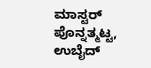ಮಾಸ್ಟರ್ ಪೊನ್ನತ್ಮಟ್ಟ, ಉಬೈದ್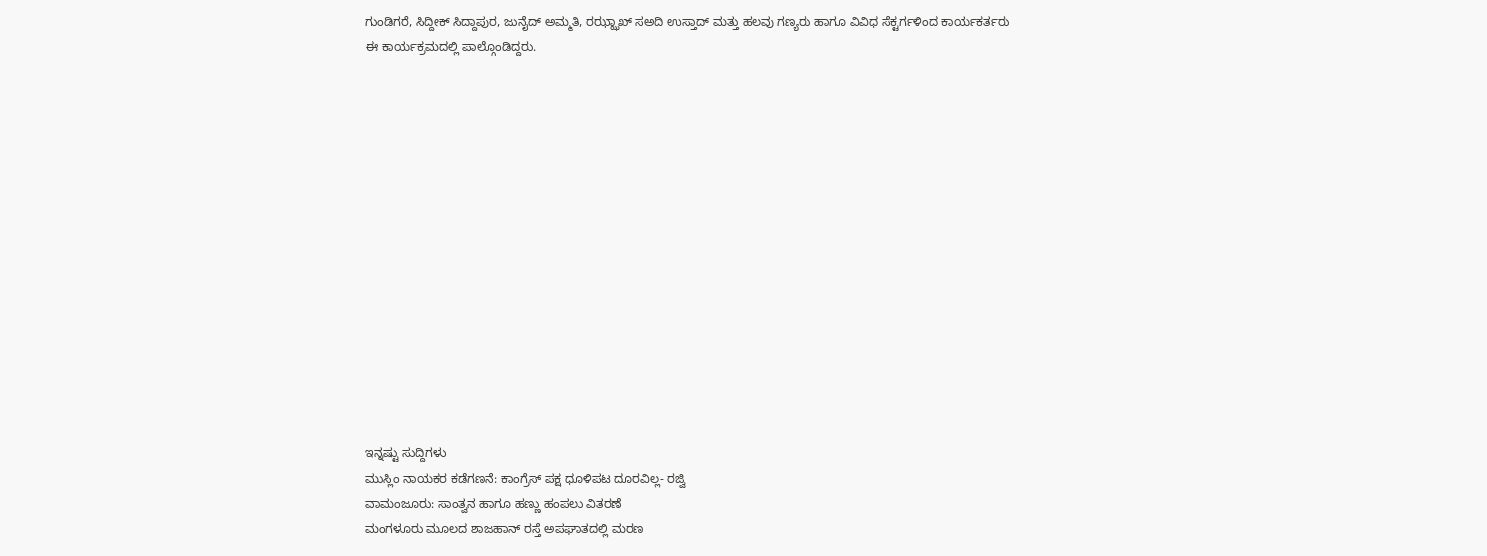ಗುಂಡಿಗರೆ, ಸಿದ್ದೀಕ್ ಸಿದ್ದಾಪುರ, ಜುನೈದ್ ಅಮ್ಮತಿ, ರಝ್ಝಾಖ್ ಸಅದಿ ಉಸ್ತಾದ್ ಮತ್ತು ಹಲವು ಗಣ್ಯರು ಹಾಗೂ ವಿವಿಧ ಸೆಕ್ಟರ್ಗಳಿಂದ ಕಾರ್ಯಕರ್ತರು ಈ ಕಾರ್ಯಕ್ರಮದಲ್ಲಿ ಪಾಲ್ಗೊಂಡಿದ್ದರು.















ಇನ್ನಷ್ಟು ಸುದ್ದಿಗಳು
ಮುಸ್ಲಿಂ ನಾಯಕರ ಕಡೆಗಣನೆ: ಕಾಂಗ್ರೆಸ್ ಪಕ್ಷ ಧೂಳಿಪಟ ದೂರವಿಲ್ಲ- ರಜ್ವಿ
ವಾಮಂಜೂರು: ಸಾಂತ್ವನ ಹಾಗೂ ಹಣ್ಣು ಹಂಪಲು ವಿತರಣೆ
ಮಂಗಳೂರು ಮೂಲದ ಶಾಜಹಾನ್ ರಸ್ತೆ ಅಪಘಾತದಲ್ಲಿ ಮರಣ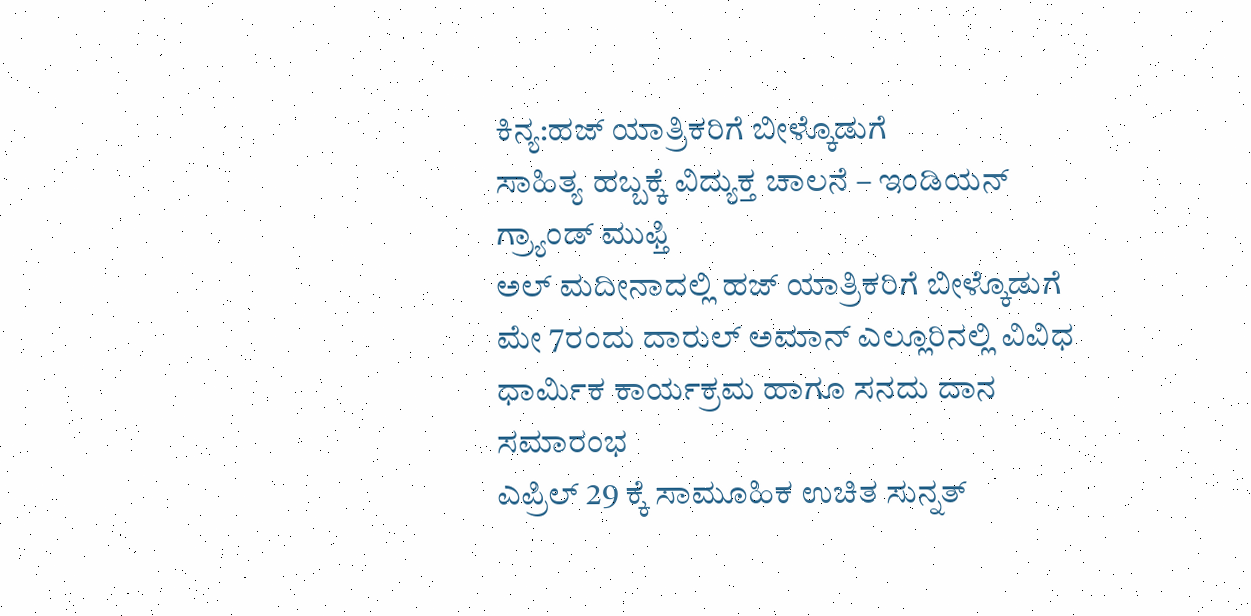ಕಿನ್ಯ:ಹಜ್ ಯಾತ್ರಿಕರಿಗೆ ಬೀಳ್ಕೊಡುಗೆ
ಸಾಹಿತ್ಯ ಹಬ್ಬಕ್ಕೆ ವಿದ್ಯುಕ್ತ ಚಾಲನೆ – ಇಂಡಿಯನ್ ಗ್ರ್ಯಾಂಡ್ ಮುಫ್ತಿ
ಅಲ್ ಮದೀನಾದಲ್ಲಿ ಹಜ್ ಯಾತ್ರಿಕರಿಗೆ ಬೀಳ್ಕೊಡುಗೆ
ಮೇ 7ರಂದು ದಾರುಲ್ ಅಮಾನ್ ಎಲ್ಲೂರಿನಲ್ಲಿ ವಿವಿಧ ಧಾರ್ಮಿಕ ಕಾರ್ಯಕ್ರಮ ಹಾಗೂ ಸನದು ದಾನ ಸಮಾರಂಭ
ಎಪ್ರಿಲ್ 29 ಕ್ಕೆ ಸಾಮೂಹಿಕ ಉಚಿತ ಸುನ್ನತ್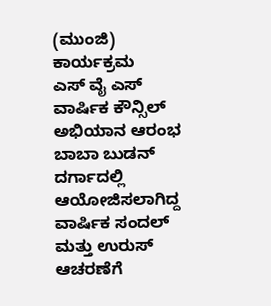(ಮುಂಜಿ) ಕಾರ್ಯಕ್ರಮ
ಎಸ್ ವೈ ಎಸ್ ವಾರ್ಷಿಕ ಕೌನ್ಸಿಲ್ ಅಭಿಯಾನ ಆರಂಭ
ಬಾಬಾ ಬುಡನ್ ದರ್ಗಾದಲ್ಲಿ ಆಯೋಜಿಸಲಾಗಿದ್ದ ವಾರ್ಷಿಕ ಸಂದಲ್ ಮತ್ತು ಉರುಸ್ ಆಚರಣೆಗೆ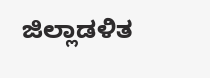ಜಿಲ್ಲಾಡಳಿತ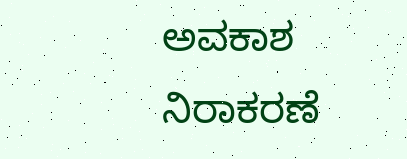ಅವಕಾಶ ನಿರಾಕರಣೆ